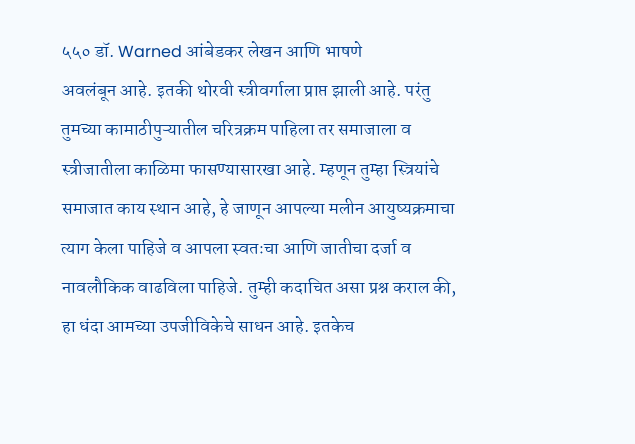५५० डॉ. Warned आंबेडकर लेखन आणि भाषणे
अवलंबून आहे. इतकी थोरवी स्त्रीवर्गाला प्राप्त झाली आहे. परंतु तुमच्या कामाठीपुऱ्यातील चरित्रक्रम पाहिला तर समाजाला व स्त्रीजातीला काळिमा फासण्यासारखा आहे. म्हणून तुम्हा स्त्रियांचे समाजात काय स्थान आहे, हे जाणून आपल्या मलीन आयुष्यक्रमाचा त्याग केला पाहिजे व आपला स्वतःचा आणि जातीचा दर्जा व नावलौकिक वाढविला पाहिजे. तुम्ही कदाचित असा प्रश्न कराल की, हा धंदा आमच्या उपजीविकेचे साधन आहे. इतकेच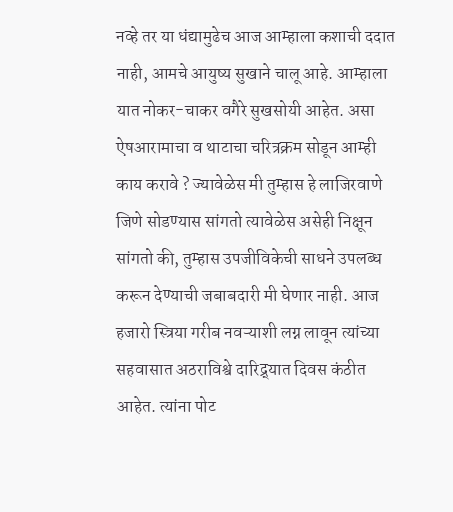नव्हे तर या धंद्यामुढेच आज आम्हाला कशाची ददात नाही, आमचे आयुष्य सुखाने चालू आहे. आम्हाला यात नोकर-चाकर वगैरे सुखसोयी आहेत. असा ऐषआरामाचा व थाटाचा चरित्रक्रम सोडून आम्ही काय करावे ? ज्यावेळेस मी तुम्हास हे लाजिरवाणे जिणे सोडण्यास सांगतो त्यावेळेस असेही निक्षून सांगतो की, तुम्हास उपजीविकेची साधने उपलब्ध करून देण्याची जबाबदारी मी घेणार नाही. आज हजारो स्त्रिया गरीब नवऱ्याशी लग्न लावून त्यांच्या सहवासात अठराविश्वे दारिद्र्यात दिवस कंठीत आहेत. त्यांना पोट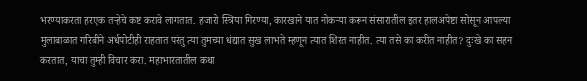भरण्याकरता हरएक तऱ्हेचे कष्ट करावे लागतात. हजारो स्त्रिया गिरण्या, कारखाने यात नोकऱ्या करून संसारातील इतर हालअपेष्टा सोसून आपल्या मुलाबाळात गरिबीने अर्धपोटीही राहतात परंतु त्या तुमच्या धंद्यात सुख लाभते म्हणून त्यात शिरत नाहीत. त्या तसे का करीत नाहीत? दुःखे का सहन करतात, याचा तुम्ही विचार करा. महाभारतातील कथा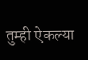तुम्ही ऐकल्या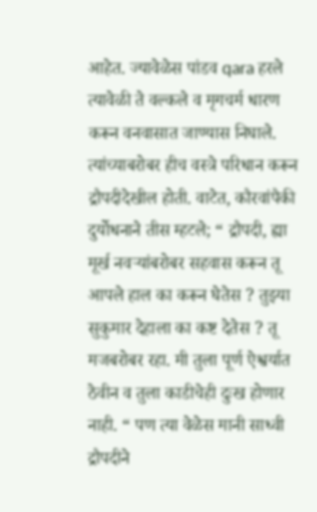आहेत. ज्यावेळेस पांडव qara हरले त्यावेळी ते वल्कले व मृगचर्म धारण करून वनवासात जाण्यास निघाले. त्यांच्याबरोबर हीच वस्त्रे परिधान करून द्रौपदीदेखील होती. वाटेत, कौरवांपैकी दुर्योधनाने तीस म्हटले; “ द्रौपदी, ह्या मूर्ख नवऱ्यांबरोबर सहवास करून तू आपले हाल का करून घेतेस ? तुझ्या सुकुमार देहाला का कष्ट देतेस ? तू मजबरोबर रहा. मी तुला पूर्ण ऐश्वर्यात ठेवीन व तुला काडीचेही दुःख होणार नाही. “ पण त्या वेळेस मानी साध्वी द्रौपदीने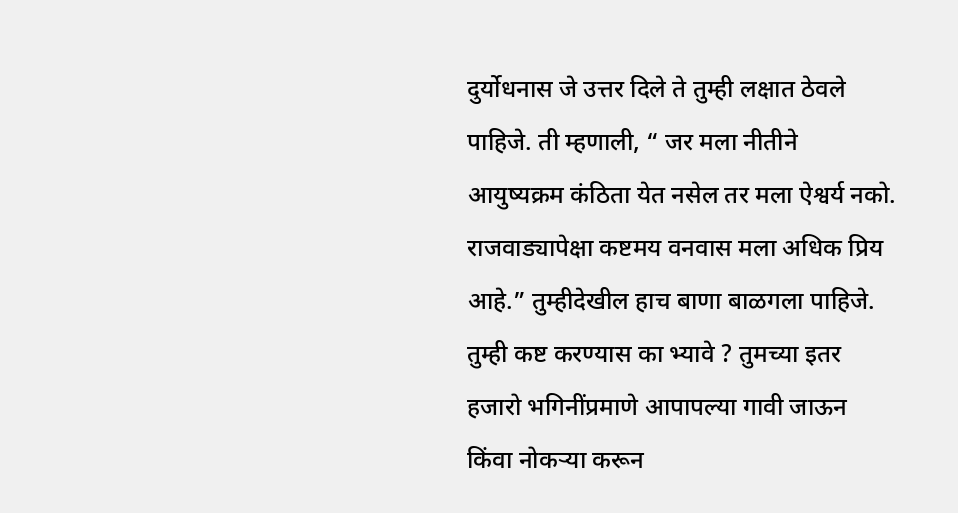दुर्योधनास जे उत्तर दिले ते तुम्ही लक्षात ठेवले पाहिजे. ती म्हणाली, “ जर मला नीतीने आयुष्यक्रम कंठिता येत नसेल तर मला ऐश्वर्य नको. राजवाड्यापेक्षा कष्टमय वनवास मला अधिक प्रिय आहे.” तुम्हीदेखील हाच बाणा बाळगला पाहिजे. तुम्ही कष्ट करण्यास का भ्यावे ? तुमच्या इतर हजारो भगिनींप्रमाणे आपापल्या गावी जाऊन किंवा नोकऱ्या करून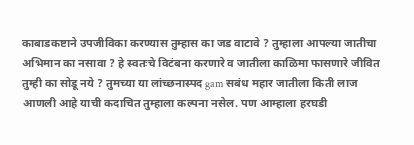काबाडकष्टाने उपजीविका करण्यास तुम्हास का जड वाटावे ? तुम्हाला आपल्या जातीचा अभिमान का नसावा ? हे स्वतःचे विटंबना करणारे व जातीला काळिमा फासणारे जीवित तुम्ही का सोडू नये ? तुमच्या या लांच्छनास्पद gam सबंध महार जातीला किती लाज आणली आहे याची कदाचित तुम्हाला कल्पना नसेल. पण आम्हाला हरघडी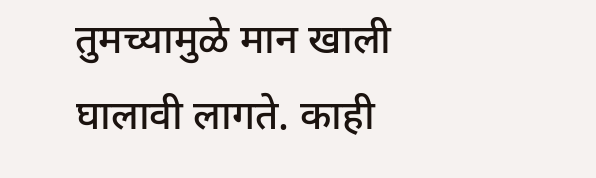तुमच्यामुळे मान खाली घालावी लागते. काही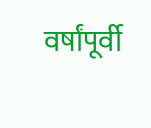वर्षांपूर्वी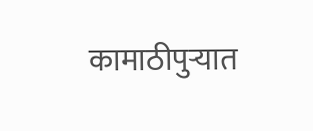कामाठीपुऱ्यात